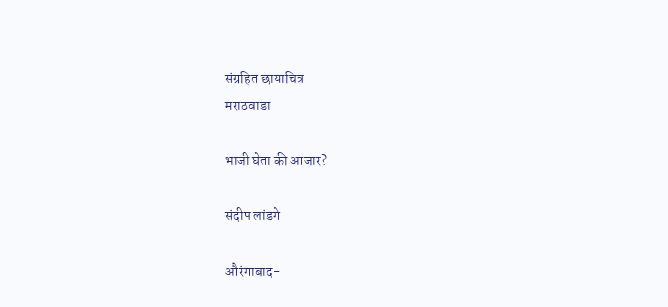संग्रहित छायाचित्र
मराठवाडा

भाजी घेता की आजार?

संदीप लांडगे

औरंगाबाद-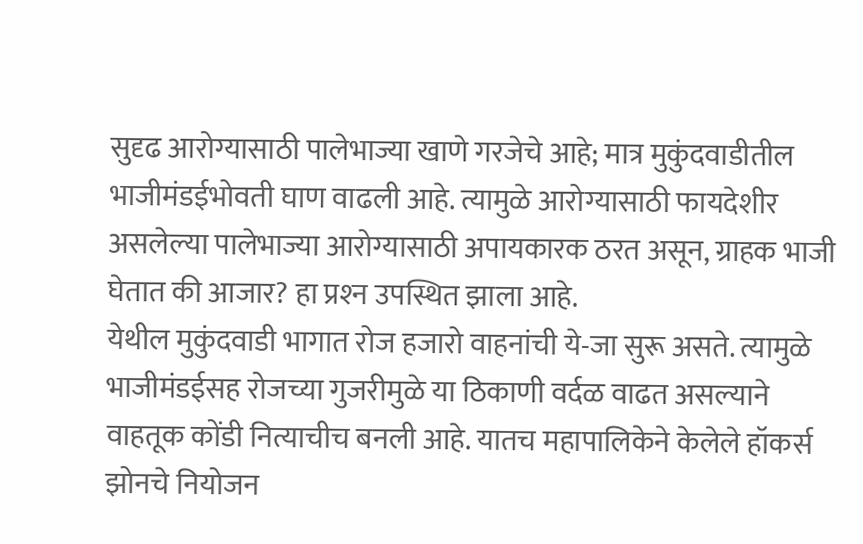सुदृढ आरोग्यासाठी पालेभाज्या खाणे गरजेचे आहे; मात्र मुकुंदवाडीतील भाजीमंडईभोवती घाण वाढली आहे. त्यामुळे आरोग्यासाठी फायदेशीर असलेल्या पालेभाज्या आरोग्यासाठी अपायकारक ठरत असून, ग्राहक भाजी घेतात की आजार? हा प्रश्‍न उपस्थित झाला आहे.
येथील मुकुंदवाडी भागात रोज हजारो वाहनांची ये-जा सुरू असते. त्यामुळे भाजीमंडईसह रोजच्या गुजरीमुळे या ठिकाणी वर्दळ वाढत असल्याने वाहतूक कोंडी नित्याचीच बनली आहे. यातच महापालिकेने केलेले हॉकर्स झोनचे नियोजन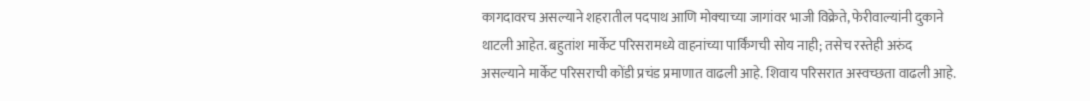कागदावरच असल्याने शहरातील पदपाथ आणि मोक्‍याच्या जागांवर भाजी विक्रेते, फेरीवाल्यांनी दुकाने थाटली आहेत. बहुतांश मार्केट परिसरामध्ये वाहनांच्या पार्किंगची सोय नाही; तसेच रस्तेही अरुंद असल्याने मार्केट परिसराची कोंडी प्रचंड प्रमाणात वाढली आहे. शिवाय परिसरात अस्वच्छता वाढली आहे.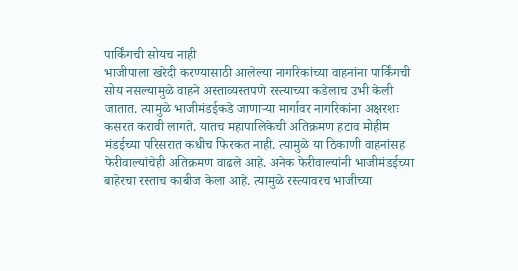पार्किंगची सोयच नाही
भाजीपाला खरेदी करण्यासाठी आलेल्या नागरिकांच्या वाहनांना पार्किंगची सोय नसल्यामुळे वाहने अस्ताव्यस्तपणे रस्त्याच्या कडेलाच उभी केली जातात. त्यामुळे भाजीमंडईकडे जाणाऱ्या मार्गावर नागरिकांना अक्षरशः कसरत करावी लागते. यातच महापालिकेची अतिक्रमण हटाव मोहीम मंडईच्या परिसरात कधीच फिरकत नाही. त्यामुळे या ठिकाणी वाहनांसह फेरीवाल्यांचेही अतिक्रमण वाढले आहे. अनेक फेरीवाल्यांनी भाजीमंडईच्या बाहेरचा रस्ताच काबीज केला आहे. त्यामुळे रस्त्यावरच भाजीच्या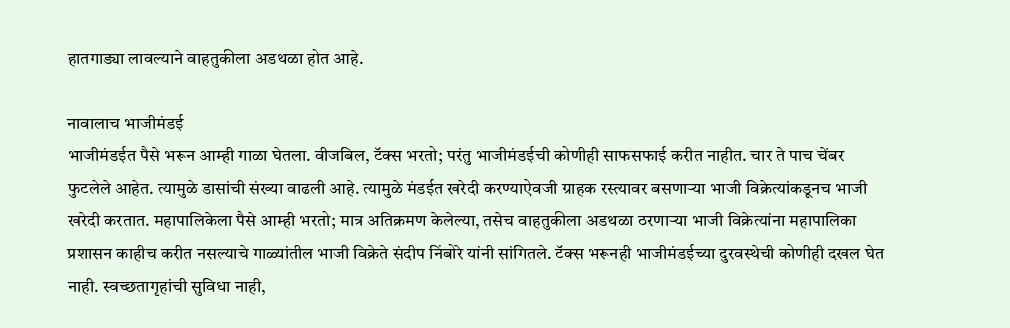हातगाड्या लावल्याने वाहतुकीला अडथळा होत आहे.

नावालाच भाजीमंडई
भाजीमंडईत पैसे भरून आम्ही गाळा घेतला. वीजबिल, टॅक्‍स भरतो; परंतु भाजीमंडईची कोणीही साफसफाई करीत नाहीत. चार ते पाच चेंबर फुटलेले आहेत. त्यामुळे डासांची संख्या वाढली आहे. त्यामुळे मंडईत खरेदी करण्याऐवजी ग्राहक रस्त्यावर बसणाऱ्या भाजी विक्रेत्यांकडूनच भाजी खरेदी करतात. महापालिकेला पैसे आम्ही भरतो; मात्र अतिक्रमण केलेल्या, तसेच वाहतुकीला अडथळा ठरणाऱ्या भाजी विक्रेत्यांना महापालिका प्रशासन काहीच करीत नसल्याचे गाळ्यांतील भाजी विक्रेते संदीप निंबोरे यांनी सांगितले. टॅक्‍स भरूनही भाजीमंडईच्या दुरवस्थेची कोणीही दखल घेत नाही. स्वच्छतागृहांची सुविधा नाही,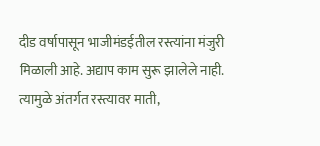दीड वर्षापासून भाजीमंडईतील रस्त्यांना मंजुरी मिळाली आहे. अद्याप काम सुरू झालेले नाही. त्यामुळे अंतर्गत रस्त्यावर माती,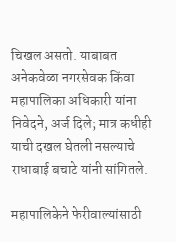चिखल असतो. याबाबत अनेकवेळा नगरसेवक किंवा महापालिका अधिकारी यांना निवेदने, अर्ज दिले; मात्र कधीही याची दखल घेतली नसल्याचे राधाबाई बचाटे यांनी सांगितले.

महापालिकेने फेरीवाल्यांसाठी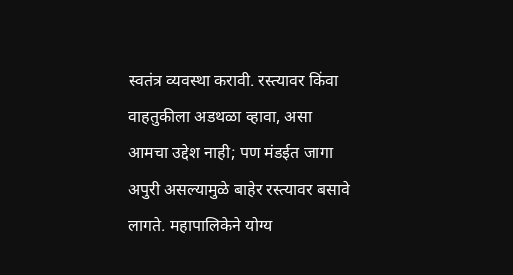स्वतंत्र व्यवस्था करावी. रस्त्यावर किंवा वाहतुकीला अडथळा व्हावा, असा आमचा उद्देश नाही; पण मंडईत जागा अपुरी असल्यामुळे बाहेर रस्त्यावर बसावे लागते. महापालिकेने योग्य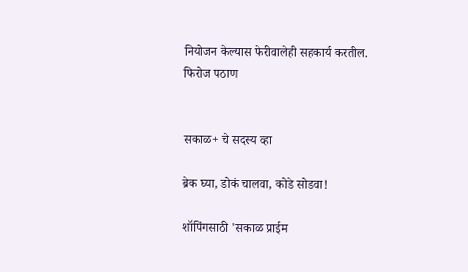नियोजन केल्यास फेरीवालेही सहकार्य करतील.
फिरोज पठाण


सकाळ+ चे सदस्य व्हा

ब्रेक घ्या, डोकं चालवा, कोडे सोडवा!

शॉपिंगसाठी 'सकाळ प्राईम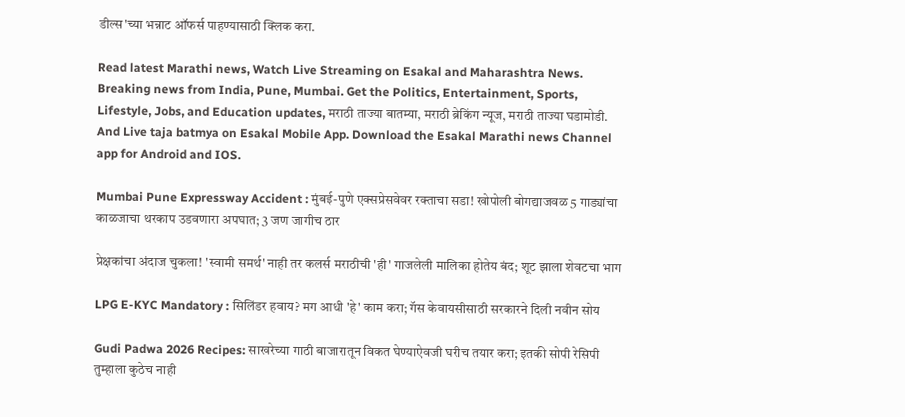डील्स'च्या भन्नाट ऑफर्स पाहण्यासाठी क्लिक करा.

Read latest Marathi news, Watch Live Streaming on Esakal and Maharashtra News. Breaking news from India, Pune, Mumbai. Get the Politics, Entertainment, Sports, Lifestyle, Jobs, and Education updates, मराठी ताज्या बातम्या, मराठी ब्रेकिंग न्यूज, मराठी ताज्या घडामोडी. And Live taja batmya on Esakal Mobile App. Download the Esakal Marathi news Channel app for Android and IOS.

Mumbai Pune Expressway Accident : मुंबई-पुणे एक्सप्रेसवेवर रक्ताचा सडा! खोपोली बोगद्याजवळ 5 गाड्यांचा काळजाचा थरकाप उडवणारा अपघात; 3 जण जागीच ठार

प्रेक्षकांचा अंदाज चुकला! 'स्वामी समर्थ' नाही तर कलर्स मराठीची 'ही' गाजलेली मालिका होतेय बंद; शूट झाला शेवटचा भाग

LPG E-KYC Mandatory : सिलिंडर हवाय? मग आधी 'हे' काम करा; गॅस केवायसीसाठी सरकारने दिली नवीन सोय

Gudi Padwa 2026 Recipes: साखरेच्या गाठी बाजारातून विकत घेण्याऐवजी घरीच तयार करा; इतकी सोपी रेसिपी तुम्हाला कुठेच नाही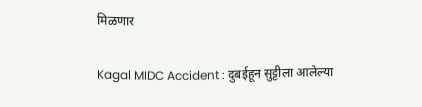मिळणार

Kagal MIDC Accident : दुबईहून सुट्टीला आलेल्या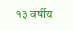१३ वर्षीय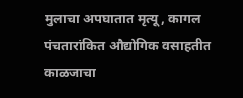मुलाचा अपघातात मृत्यू, कागल पंचतारांकित औद्योगिक वसाहतीत काळजाचा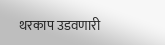थरकाप उडवणारी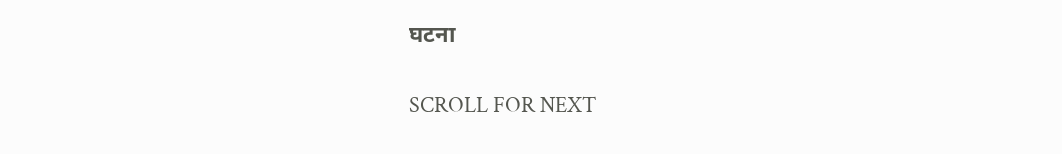घटना

SCROLL FOR NEXT